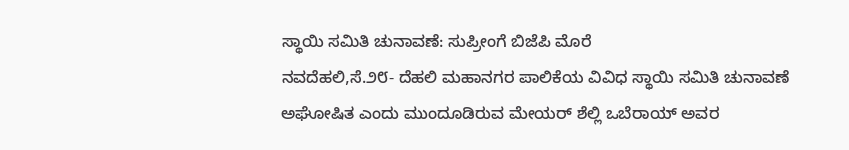ಸ್ಥಾಯಿ ಸಮಿತಿ ಚುನಾವಣೆ: ಸುಪ್ರೀಂಗೆ ಬಿಜೆಪಿ ಮೊರೆ
ನವದೆಹಲಿ,ಸೆ.೨೮- ದೆಹಲಿ ಮಹಾನಗರ ಪಾಲಿಕೆಯ ವಿವಿಧ ಸ್ಥಾಯಿ ಸಮಿತಿ ಚುನಾವಣೆ ಅಘೋಷಿತ ಎಂದು ಮುಂದೂಡಿರುವ ಮೇಯರ್ ಶೆಲ್ಲಿ ಒಬೆರಾಯ್ ಅವರ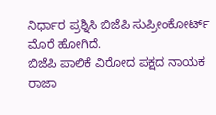ನಿರ್ಧಾರ ಪ್ರಶ್ನಿಸಿ ಬಿಜೆಪಿ ಸುಪ್ರೀಂಕೋರ್ಟ್ ಮೊರೆ ಹೋಗಿದೆ.
ಬಿಜೆಪಿ ಪಾಲಿಕೆ ವಿರೋದ ಪಕ್ಷದ ನಾಯಕ ರಾಜಾ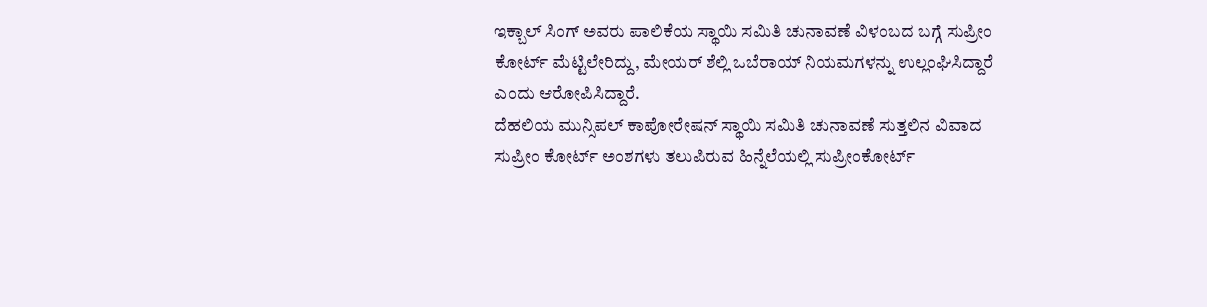ಇಕ್ಬಾಲ್ ಸಿಂಗ್ ಅವರು ಪಾಲಿಕೆಯ ಸ್ಥಾಯಿ ಸಮಿತಿ ಚುನಾವಣೆ ವಿಳಂಬದ ಬಗ್ಗೆ ಸುಪ್ರೀಂ ಕೋರ್ಟ್ ಮೆಟ್ಟಿಲೇರಿದ್ದು, ಮೇಯರ್ ಶೆಲ್ಲಿ ಒಬೆರಾಯ್ ನಿಯಮಗಳನ್ನು ಉಲ್ಲಂಘಿಸಿದ್ದಾರೆ ಎಂದು ಆರೋಪಿಸಿದ್ದಾರೆ.
ದೆಹಲಿಯ ಮುನ್ಸಿಪಲ್ ಕಾಪೋರೇಷನ್ ಸ್ಥಾಯಿ ಸಮಿತಿ ಚುನಾವಣೆ ಸುತ್ತಲಿನ ವಿವಾದ ಸುಪ್ರೀಂ ಕೋರ್ಟ್ ಅಂಶಗಳು ತಲುಪಿರುವ ಹಿನ್ನೆಲೆಯಲ್ಲಿ ಸುಪ್ರೀಂಕೋರ್ಟ್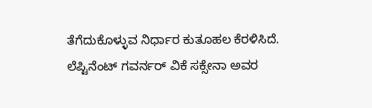ತೆಗೆದುಕೊಳ್ಳುವ ನಿರ್ಧಾರ ಕುತೂಹಲ ಕೆರಳಿಸಿದೆ.
ಲೆಪ್ಟಿನೆಂಟ್ ಗವರ್ನರ್ ವಿಕೆ ಸಕ್ಸೇನಾ ಅವರ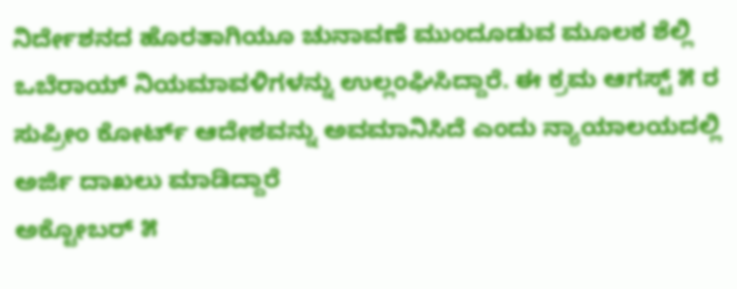ನಿರ್ದೇಶನದ ಹೊರತಾಗಿಯೂ ಚುನಾವಣೆ ಮುಂದೂಡುವ ಮೂಲಕ ಶೆಲ್ಲಿ ಒಬೆರಾಯ್ ನಿಯಮಾವಳಿಗಳನ್ನು ಉಲ್ಲಂಘಿಸಿದ್ದಾರೆ. ಈ ಕ್ರಮ ಆಗಸ್ಟ್ ೫ ರ ಸುಪ್ರೀಂ ಕೋರ್ಟ್ ಆದೇಶವನ್ನು ಅವಮಾನಿಸಿದೆ ಎಂದು ನ್ಯಾಯಾಲಯದಲ್ಲಿ ಅರ್ಜಿ ದಾಖಲು ಮಾಡಿದ್ದಾರೆ
ಅಕ್ಟೋಬರ್ ೫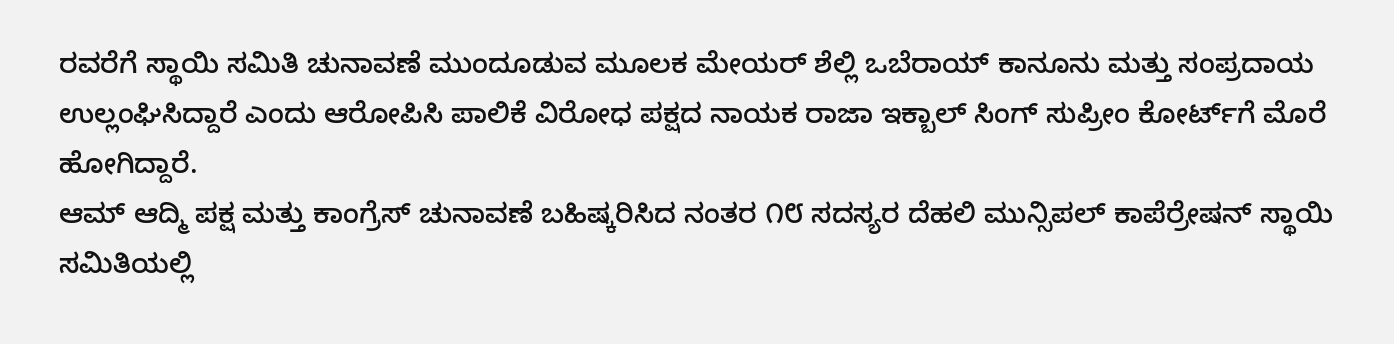ರವರೆಗೆ ಸ್ಥಾಯಿ ಸಮಿತಿ ಚುನಾವಣೆ ಮುಂದೂಡುವ ಮೂಲಕ ಮೇಯರ್ ಶೆಲ್ಲಿ ಒಬೆರಾಯ್ ಕಾನೂನು ಮತ್ತು ಸಂಪ್ರದಾಯ ಉಲ್ಲಂಘಿಸಿದ್ದಾರೆ ಎಂದು ಆರೋಪಿಸಿ ಪಾಲಿಕೆ ವಿರೋಧ ಪಕ್ಷದ ನಾಯಕ ರಾಜಾ ಇಕ್ಬಾಲ್ ಸಿಂಗ್ ಸುಪ್ರೀಂ ಕೋರ್ಟ್‌ಗೆ ಮೊರೆ ಹೋಗಿದ್ದಾರೆ.
ಆಮ್ ಆದ್ಮಿ ಪಕ್ಷ ಮತ್ತು ಕಾಂಗ್ರೆಸ್ ಚುನಾವಣೆ ಬಹಿಷ್ಕರಿಸಿದ ನಂತರ ೧೮ ಸದಸ್ಯರ ದೆಹಲಿ ಮುನ್ಸಿಪಲ್ ಕಾಪೆರ್ರೇಷನ್ ಸ್ಥಾಯಿ ಸಮಿತಿಯಲ್ಲಿ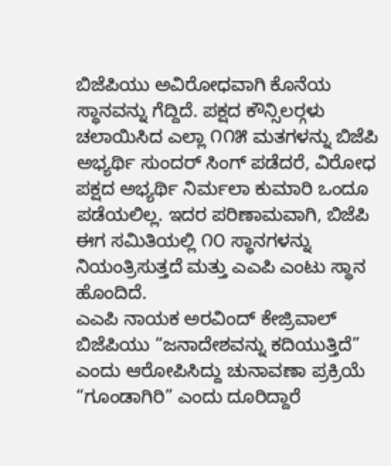ಬಿಜೆಪಿಯು ಅವಿರೋಧವಾಗಿ ಕೊನೆಯ ಸ್ಥಾನವನ್ನು ಗೆದ್ದಿದೆ. ಪಕ್ಷದ ಕೌನ್ಸಿಲರ್‍ಗಳು ಚಲಾಯಿಸಿದ ಎಲ್ಲಾ ೧೧೫ ಮತಗಳನ್ನು ಬಿಜೆಪಿ ಅಭ್ಯರ್ಥಿ ಸುಂದರ್ ಸಿಂಗ್ ಪಡೆದರೆ, ವಿರೋಧ ಪಕ್ಷದ ಅಭ್ಯರ್ಥಿ ನಿರ್ಮಲಾ ಕುಮಾರಿ ಒಂದೂ ಪಡೆಯಲಿಲ್ಲ. ಇದರ ಪರಿಣಾಮವಾಗಿ, ಬಿಜೆಪಿ ಈಗ ಸಮಿತಿಯಲ್ಲಿ ೧೦ ಸ್ಥಾನಗಳನ್ನು ನಿಯಂತ್ರಿಸುತ್ತದೆ ಮತ್ತು ಎಎಪಿ ಎಂಟು ಸ್ಥಾನ ಹೊಂದಿದೆ.
ಎಎಪಿ ನಾಯಕ ಅರವಿಂದ್ ಕೇಜ್ರಿವಾಲ್ ಬಿಜೆಪಿಯು “ಜನಾದೇಶವನ್ನು ಕದಿಯುತ್ತಿದೆ” ಎಂದು ಆರೋಪಿಸಿದ್ದು ಚುನಾವಣಾ ಪ್ರಕ್ರಿಯೆ “ಗೂಂಡಾಗಿರಿ” ಎಂದು ದೂರಿದ್ದಾರೆ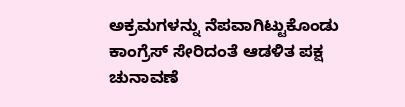ಅಕ್ರಮಗಳನ್ನು ನೆಪವಾಗಿಟ್ಟುಕೊಂಡು ಕಾಂಗ್ರೆಸ್ ಸೇರಿದಂತೆ ಆಡಳಿತ ಪಕ್ಷ ಚುನಾವಣೆ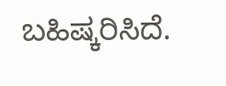ಬಹಿಷ್ಕರಿಸಿದೆ.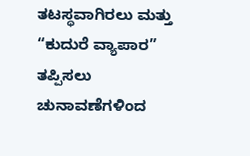ತಟಸ್ಥವಾಗಿರಲು ಮತ್ತು “ಕುದುರೆ ವ್ಯಾಪಾರ” ತಪ್ಪಿಸಲು ಚುನಾವಣೆಗಳಿಂದ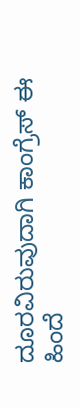ದೂರವಿರುವುದಾಗಿ ಕಾಂಗ್ರೆಸ್ ಈ ಹಿಂದೆ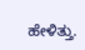ಹೇಳಿತ್ತು.